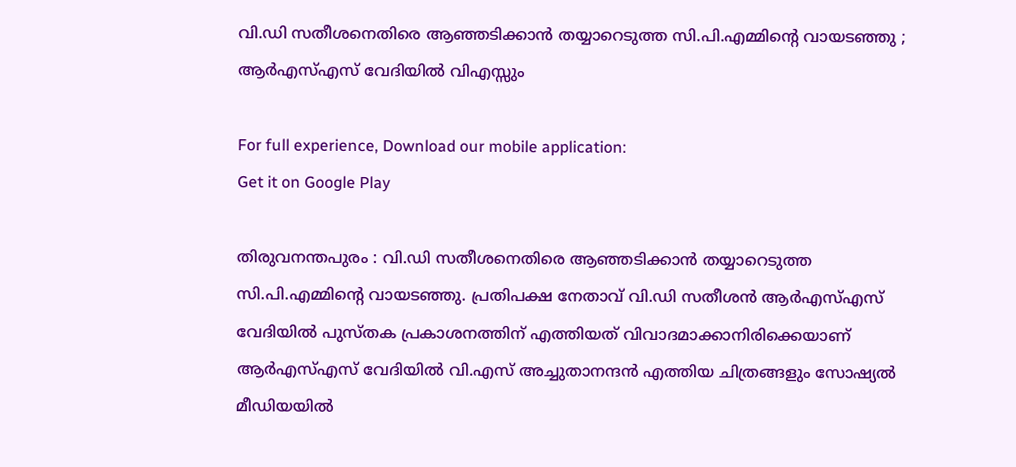വി.ഡി സതീശനെതിരെ ആഞ്ഞടിക്കാന്‍ തയ്യാറെടുത്ത സി.പി.എമ്മിന്റെ വായടഞ്ഞു ; ആര്‍എസ്എസ് വേദിയില്‍ വിഎസ്സും

For full experience, Download our mobile application:
Get it on Google Play

തിരുവനന്തപുരം : വി.ഡി സതീശനെതിരെ ആഞ്ഞടിക്കാന്‍ തയ്യാറെടുത്ത സി.പി.എമ്മിന്റെ വായടഞ്ഞു. പ്രതിപക്ഷ നേതാവ് വി.ഡി സതീശന്‍ ആര്‍എസ്എസ് വേദിയില്‍ പുസ്തക പ്രകാശനത്തിന് എത്തിയത് വിവാദമാക്കാനിരിക്കെയാണ് ആര്‍എസ്എസ് വേദിയില്‍ വി.എസ് അച്ചുതാനന്ദന്‍ എത്തിയ ചിത്രങ്ങളും സോഷ്യല്‍ മീഡിയയില്‍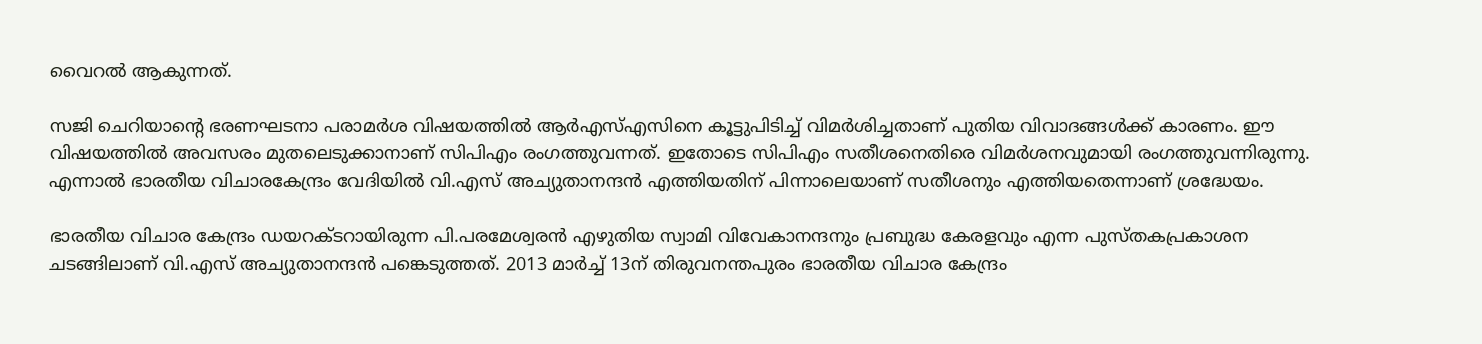വൈറല്‍ ആകുന്നത്.

സജി ചെറിയാന്റെ ഭരണഘടനാ പരാമര്‍ശ വിഷയത്തില്‍ ആര്‍എസ്എസിനെ കൂട്ടുപിടിച്ച് വിമര്‍ശിച്ചതാണ് പുതിയ വിവാദങ്ങള്‍ക്ക് കാരണം. ഈ വിഷയത്തില്‍ അവസരം മുതലെടുക്കാനാണ് സിപിഎം രംഗത്തുവന്നത്. ഇതോടെ സിപിഎം സതീശനെതിരെ വിമര്‍ശനവുമായി രംഗത്തുവന്നിരുന്നു. എന്നാല്‍ ഭാരതീയ വിചാരകേന്ദ്രം വേദിയില്‍ വി.എസ് അച്യുതാനന്ദന്‍ എത്തിയതിന് പിന്നാലെയാണ് സതീശനും എത്തിയതെന്നാണ് ശ്രദ്ധേയം.

ഭാരതീയ വിചാര കേന്ദ്രം ഡയറക്ടറായിരുന്ന പി.പരമേശ്വരന്‍ എഴുതിയ സ്വാമി വിവേകാനന്ദനും പ്രബുദ്ധ കേരളവും എന്ന പുസ്തകപ്രകാശന ചടങ്ങിലാണ് വി.എസ് അച്യുതാനന്ദന്‍ പങ്കെടുത്തത്. 2013 മാര്‍ച്ച് 13ന് തിരുവനന്തപുരം ഭാരതീയ വിചാര കേന്ദ്രം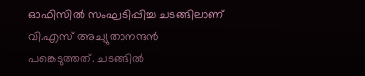ഓഫിസില്‍ സംഘടിപ്പിച്ച ചടങ്ങിലാണ് വി.എസ് അച്യുതാനന്ദന്‍ പങ്കെടുത്തത്. ചടങ്ങില്‍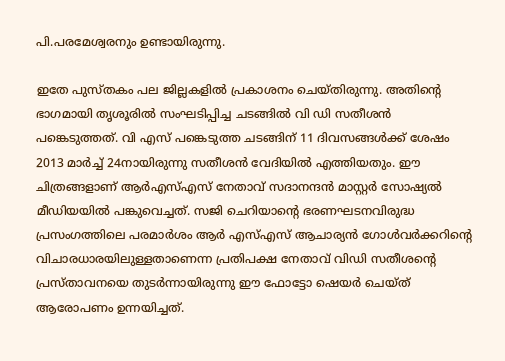പി.പരമേശ്വരനും ഉണ്ടായിരുന്നു.

ഇതേ പുസ്തകം പല ജില്ലകളില്‍ പ്രകാശനം ചെയ്തിരുന്നു. അതിന്റെ ഭാഗമായി തൃശൂരില്‍ സംഘടിപ്പിച്ച ചടങ്ങില്‍ വി ഡി സതീശന്‍ പങ്കെടുത്തത്. വി എസ് പങ്കെടുത്ത ചടങ്ങിന് 11 ദിവസങ്ങള്‍ക്ക് ശേഷം 2013 മാര്‍ച്ച് 24നായിരുന്നു സതീശന്‍ വേദിയില്‍ എത്തിയതും. ഈ ചിത്രങ്ങളാണ് ആര്‍എസ്എസ് നേതാവ് സദാനന്ദന്‍ മാസ്റ്റര്‍ സോഷ്യല്‍ മീഡിയയില്‍ പങ്കുവെച്ചത്. സജി ചെറിയാന്റെ ഭരണഘടനവിരുദ്ധ പ്രസംഗത്തിലെ പരമാര്‍ശം ആര്‍ എസ്എസ് ആചാര്യന്‍ ഗോള്‍വര്‍ക്കറിന്റെ വിചാരധാരയിലുള്ളതാണെന്ന പ്രതിപക്ഷ നേതാവ് വിഡി സതീശന്റെ പ്രസ്താവനയെ തുടര്‍ന്നായിരുന്നു ഈ ഫോട്ടോ ഷെയര്‍ ചെയ്ത് ആരോപണം ഉന്നയിച്ചത്.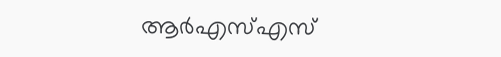ആര്‍എസ്എസ്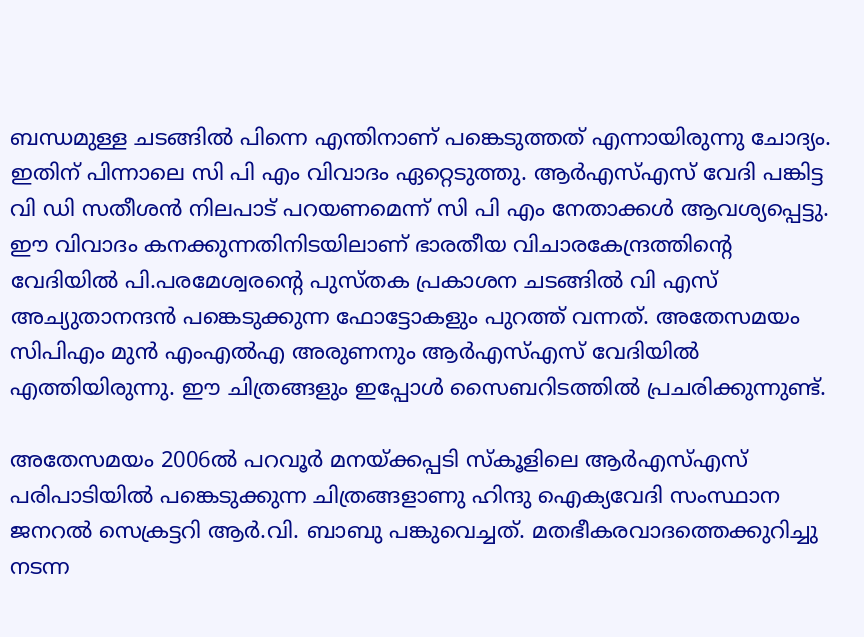ബന്ധമുള്ള ചടങ്ങില്‍ പിന്നെ എന്തിനാണ് പങ്കെടുത്തത് എന്നായിരുന്നു ചോദ്യം. ഇതിന് പിന്നാലെ സി പി എം വിവാദം ഏറ്റെടുത്തു. ആര്‍എസ്എസ് വേദി പങ്കിട്ട വി ഡി സതീശന്‍ നിലപാട് പറയണമെന്ന് സി പി എം നേതാക്കള്‍ ആവശ്യപ്പെട്ടു. ഈ വിവാദം കനക്കുന്നതിനിടയിലാണ് ഭാരതീയ വിചാരകേന്ദ്രത്തിന്റെ വേദിയില്‍ പി.പരമേശ്വരന്റെ പുസ്തക പ്രകാശന ചടങ്ങില്‍ വി എസ് അച്യുതാനന്ദന്‍ പങ്കെടുക്കുന്ന ഫോട്ടോകളും പുറത്ത് വന്നത്. അതേസമയം സിപിഎം മുന്‍ എംഎല്‍എ അരുണനും ആര്‍എസ്എസ് വേദിയില്‍ എത്തിയിരുന്നു. ഈ ചിത്രങ്ങളും ഇപ്പോള്‍ സൈബറിടത്തില്‍ പ്രചരിക്കുന്നുണ്ട്.

അതേസമയം 2006ല്‍ പറവൂര്‍ മനയ്ക്കപ്പടി സ്‌കൂളിലെ ആര്‍എസ്എസ് പരിപാടിയില്‍ പങ്കെടുക്കുന്ന ചിത്രങ്ങളാണു ഹിന്ദു ഐക്യവേദി സംസ്ഥാന ജനറല്‍ സെക്രട്ടറി ആര്‍.വി. ബാബു പങ്കുവെച്ചത്. മതഭീകരവാദത്തെക്കുറിച്ചു നടന്ന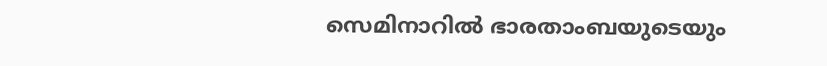സെമിനാറില്‍ ഭാരതാംബയുടെയും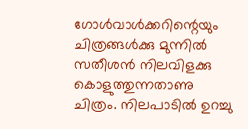ഗോള്‍വാള്‍ക്കറിന്റെയും ചിത്രങ്ങള്‍ക്കു മുന്നില്‍ സതീശന്‍ നിലവിളക്കു കൊളുത്തുന്നതാണു ചിത്രം. നിലപാടില്‍ ഉറച്ചു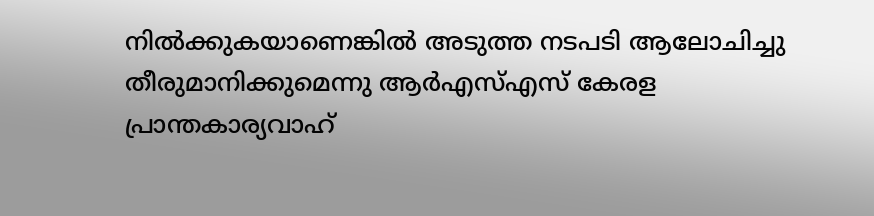നില്‍ക്കുകയാണെങ്കില്‍ അടുത്ത നടപടി ആലോചിച്ചു തീരുമാനിക്കുമെന്നു ആര്‍എസ്എസ് കേരള പ്രാന്തകാര്യവാഹ്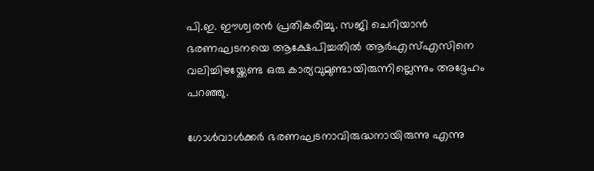പി.ഇ. ഈശ്വരന്‍ പ്രതികരിച്ചു. സജി ചെറിയാന്‍ ഭരണഘടനയെ ആക്ഷേപിച്ചതില്‍ ആര്‍എസ്എസിനെ വലിച്ചിഴയ്ക്കേണ്ട ഒരു കാര്യവുമുണ്ടായിരുന്നില്ലെന്നും അദ്ദേഹം പറഞ്ഞു.

ഗോള്‍വാള്‍ക്കര്‍ ഭരണഘടനാവിരുദ്ധനായിരുന്നു എന്നു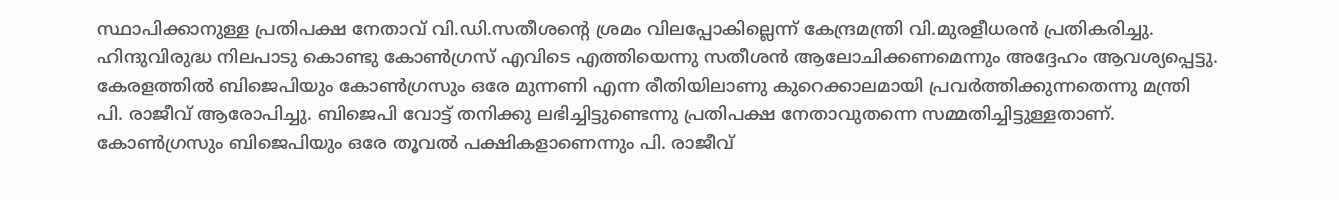സ്ഥാപിക്കാനുള്ള പ്രതിപക്ഷ നേതാവ് വി.ഡി.സതീശന്റെ ശ്രമം വിലപ്പോകില്ലെന്ന് കേന്ദ്രമന്ത്രി വി.മുരളീധരന്‍ പ്രതികരിച്ചു. ഹിന്ദുവിരുദ്ധ നിലപാടു കൊണ്ടു കോണ്‍ഗ്രസ് എവിടെ എത്തിയെന്നു സതീശന്‍ ആലോചിക്കണമെന്നും അദ്ദേഹം ആവശ്യപ്പെട്ടു. കേരളത്തില്‍ ബിജെപിയും കോണ്‍ഗ്രസും ഒരേ മുന്നണി എന്ന രീതിയിലാണു കുറെക്കാലമായി പ്രവര്‍ത്തിക്കുന്നതെന്നു മന്ത്രി പി. രാജീവ് ആരോപിച്ചു. ബിജെപി വോട്ട് തനിക്കു ലഭിച്ചിട്ടുണ്ടെന്നു പ്രതിപക്ഷ നേതാവുതന്നെ സമ്മതിച്ചിട്ടുള്ളതാണ്. കോണ്‍ഗ്രസും ബിജെപിയും ഒരേ തൂവല്‍ പക്ഷികളാണെന്നും പി. രാജീവ്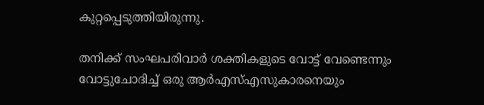കുറ്റപ്പെടുത്തിയിരുന്നു.

തനിക്ക് സംഘപരിവാര്‍ ശക്തികളുടെ വോട്ട് വേണ്ടെന്നും വോട്ടുചോദിച്ച് ഒരു ആര്‍എസ്എസുകാരനെയും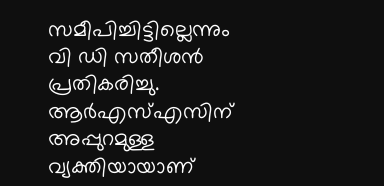സമീപിച്ചിട്ടില്ലെന്നും വി ഡി സതീശന്‍ പ്രതികരിച്ചു. ആര്‍എസ്എസിന് അപ്പുറമുള്ള വ്യക്തിയായാണ്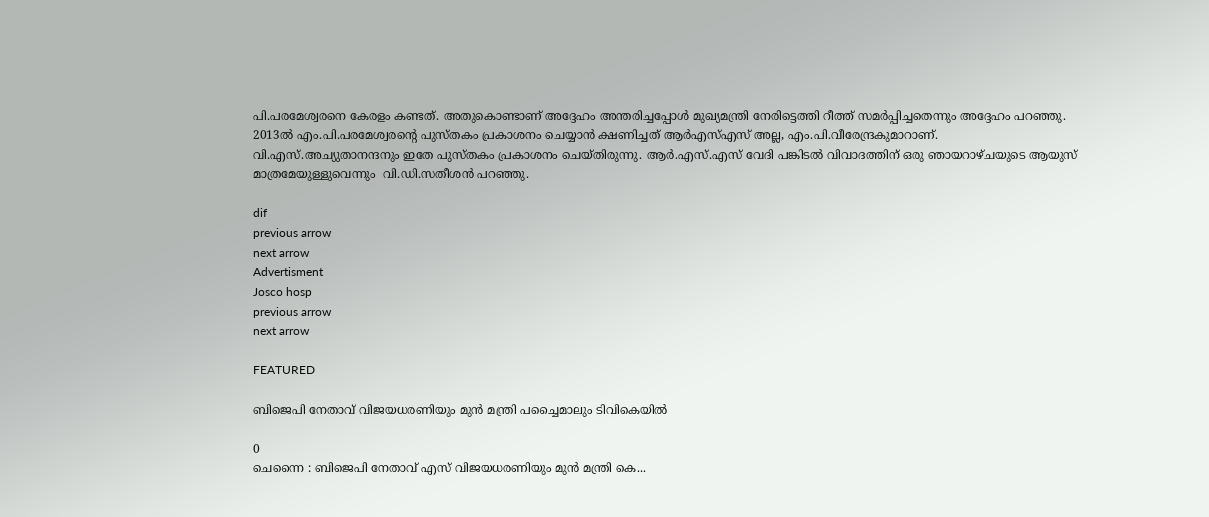പി.പരമേശ്വരനെ കേരളം കണ്ടത്. അതുകൊണ്ടാണ് അദ്ദേഹം അന്തരിച്ചപ്പോള്‍ മുഖ്യമന്ത്രി നേരിട്ടെത്തി റീത്ത് സമര്‍പ്പിച്ചതെന്നും അദ്ദേഹം പറഞ്ഞു. 2013ല്‍ എം.പി.പരമേശ്വരന്റെ പുസ്തകം പ്രകാശനം ചെയ്യാന്‍ ക്ഷണിച്ചത് ആര്‍എസ്എസ് അല്ല, എം.പി.വീരേന്ദ്രകുമാറാണ്. വി.എസ്.അച്യുതാനന്ദനും ഇതേ പുസ്തകം പ്രകാശനം ചെയ്തിരുന്നു. ആര്‍.എസ്.എസ് വേദി പങ്കിടല്‍ വിവാദത്തിന് ഒരു ഞായറാഴ്ചയുടെ ആയുസ് മാത്രമേയുള്ളുവെന്നും  വി.ഡി.സതീശന്‍ പറഞ്ഞു.

dif
previous arrow
next arrow
Advertisment
Josco hosp
previous arrow
next arrow

FEATURED

ബിജെപി നേതാവ് വിജയധരണിയും മുന്‍ മന്ത്രി പച്ചൈമാലും ടിവികെയില്‍

0
ചെന്നൈ : ബിജെപി നേതാവ് എസ് വിജയധരണിയും മുന്‍ മന്ത്രി കെ...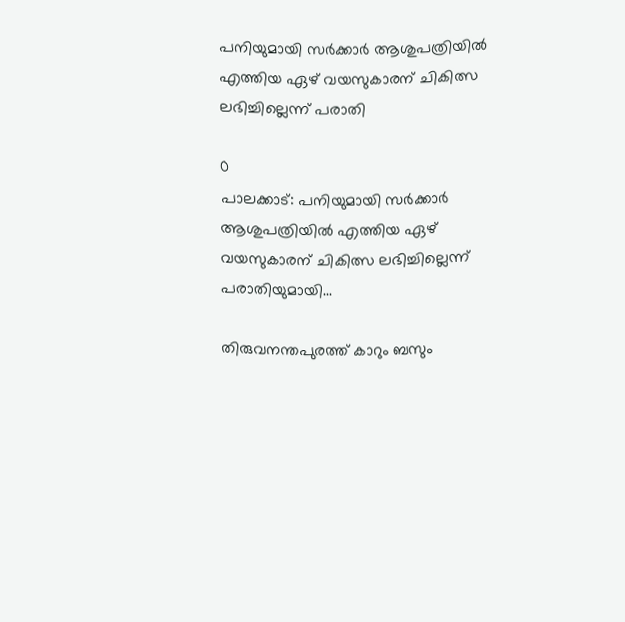പനിയുമായി സർക്കാർ ആശുപത്രിയിൽ എത്തിയ ഏഴ് വയസുകാരന് ചികിത്സ ലഭിച്ചില്ലെന്ന് പരാതി

0
പാലക്കാട്: പനിയുമായി സർക്കാർ ആശുപത്രിയിൽ എത്തിയ ഏഴ് വയസുകാരന് ചികിത്സ ലഭിച്ചില്ലെന്ന് പരാതിയുമായി...

തിരുവനന്തപുരത്ത് കാറും ബസും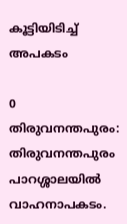കൂട്ടിയിടിച്ച് അപകടം

0
തിരുവനന്തപുരം: തിരുവനന്തപുരം പാറശ്ശാലയിൽ വാഹനാപകടം.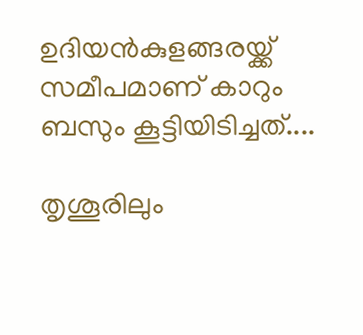ഉദിയൻകുളങ്ങരയ്ക്ക് സമീപമാണ് കാറും ബസും കൂട്ടിയിടിച്ചത്....

തൃശൂരിലും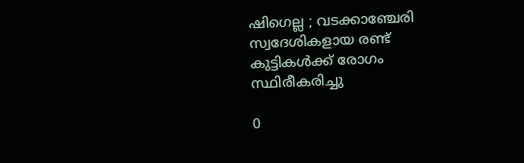ഷിഗെല്ല ; വടക്കാഞ്ചേരി സ്വദേശികളായ രണ്ട് കുട്ടികൾക്ക് രോഗം സ്ഥിരീകരിച്ചു

0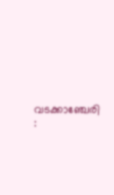വടക്കാഞ്ചേരി :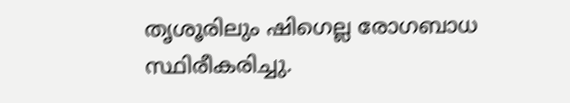തൃശൂരിലും ഷിഗെല്ല രോഗബാധ സ്ഥിരീകരിച്ചു.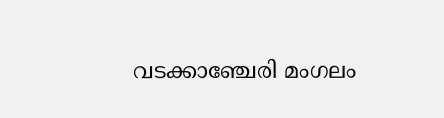വടക്കാഞ്ചേരി മംഗലം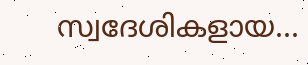സ്വദേശികളായ...